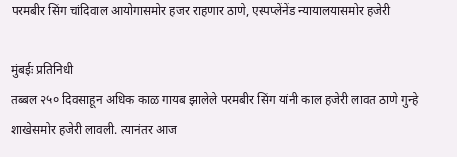परमबीर सिंग चांदिवाल आयोगासमोर हजर राहणार ठाणे, एस्पप्लेंनेंड न्यायालयासमोर हजेरी

मुंबईः प्रतिनिधी
तब्बल २५० दिवसाहून अधिक काळ गायब झालेले परमबीर सिंग यांनी काल हजेरी लावत ठाणे गुन्हे शाखेसमोर हजेरी लावली. त्यानंतर आज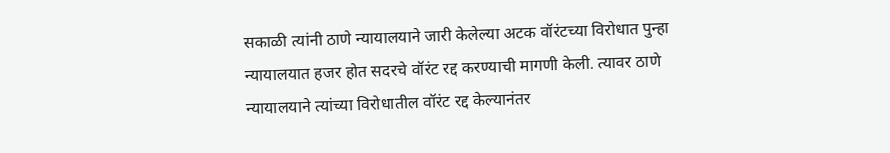सकाळी त्यांनी ठाणे न्यायालयाने जारी केलेल्या अटक वॉरंटच्या विरोधात पुन्हा न्यायालयात हजर होत सदरचे वॉरंट रद्द करण्याची मागणी केली. त्यावर ठाणे न्यायालयाने त्यांच्या विरोधातील वॉरंट रद्द केल्यानंतर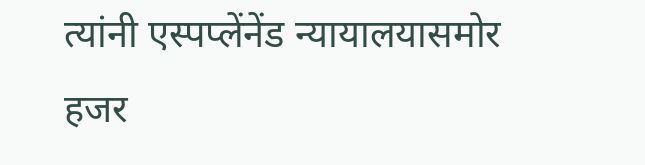त्यांनी एस्पप्लेंनेंड न्यायालयासमोर हजर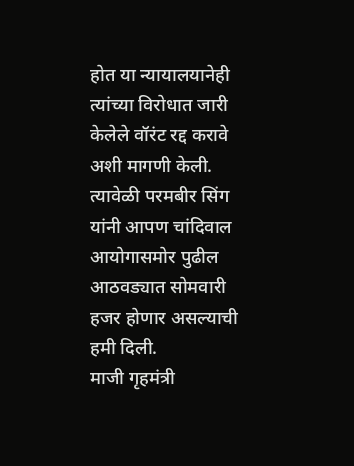होत या न्यायालयानेही त्यांच्या विरोधात जारी केलेले वॉरंट रद्द करावे अशी मागणी केली. त्यावेळी परमबीर सिंग यांनी आपण चांदिवाल आयोगासमोर पुढील आठवड्यात सोमवारी हजर होणार असल्याची हमी दिली.
माजी गृहमंत्री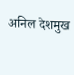अनिल देशमुख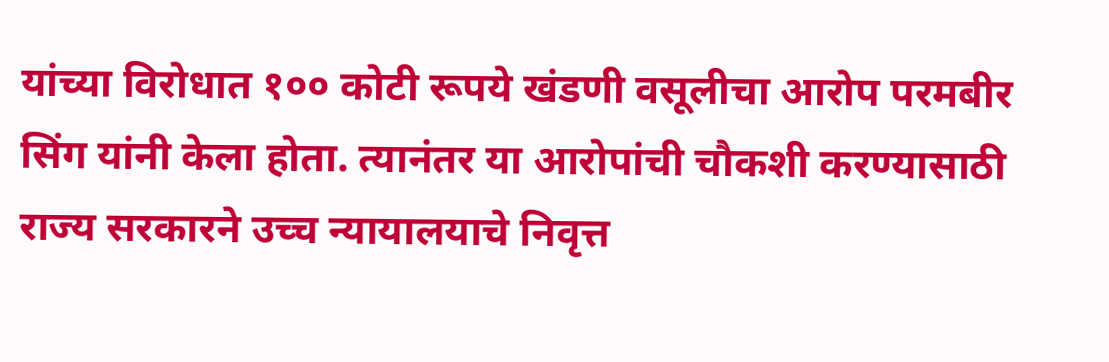यांच्या विरोधात १०० कोटी रूपये खंडणी वसूलीचा आरोप परमबीर सिंग यांनी केला होता. त्यानंतर या आरोपांची चौकशी करण्यासाठी राज्य सरकारने उच्च न्यायालयाचे निवृत्त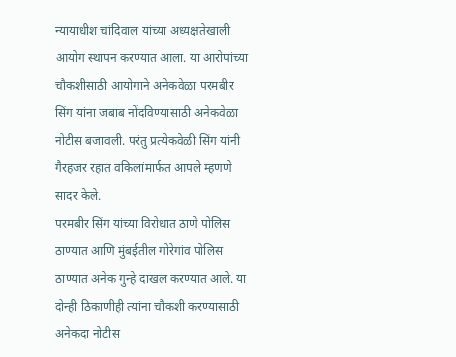न्यायाधीश चांदिवाल यांच्या अध्यक्षतेखाली आयोग स्थापन करण्यात आला. या आरोपांच्या चौकशीसाठी आयोगाने अनेकवेळा परमबीर सिंग यांना जबाब नोंदविण्यासाठी अनेकवेळा नोटीस बजावली. परंतु प्रत्येकवेळी सिंग यांनी गैरहजर रहात वकिलांमार्फत आपले म्हणणे सादर केले.
परमबीर सिंग यांच्या विरोधात ठाणे पोलिस ठाण्यात आणि मुंबईतील गोरेगांव पोलिस ठाण्यात अनेक गुन्हे दाखल करण्यात आले. या दोन्ही ठिकाणीही त्यांना चौकशी करण्यासाठी अनेकदा नोटीस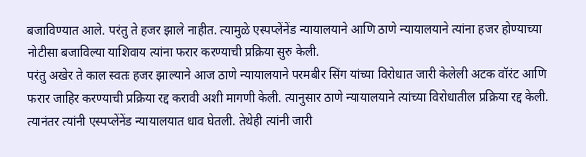बजाविण्यात आले. परंतु ते हजर झाले नाहीत. त्यामुळे एस्पप्लेंनेंड न्यायालयाने आणि ठाणे न्यायालयाने त्यांना हजर होण्याच्या नोटीसा बजाविल्या याशिवाय त्यांना फरार करण्याची प्रक्रिया सुरु केली.
परंतु अखेर ते काल स्वतः हजर झाल्याने आज ठाणे न्यायालयाने परमबीर सिंग यांच्या विरोधात जारी केलेली अटक वॉरंट आणि फरार जाहिर करण्याची प्रक्रिया रद्द करावी अशी मागणी केली. त्यानुसार ठाणे न्यायालयाने त्यांच्या विरोधातील प्रक्रिया रद्द केली. त्यानंतर त्यांनी एस्पप्लेंनेंड न्यायालयात धाव घेतली. तेथेही त्यांनी जारी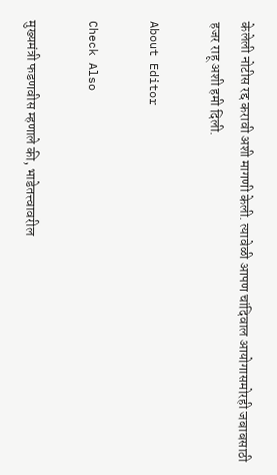केलेली नोटीस रद्द करावी अशी मागणी केली. त्यावेळी आपण चांदिवाल आयोगासमोरही जबाबसाठी हजर राहू अशी हमी दिली.

About Editor

Check Also

मुख्यमंत्री फडणवीस म्हणाले की, भाडेतत्त्वावरील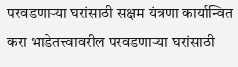परवडणाऱ्या घरांसाठी सक्षम यंत्रणा कार्यान्वित करा भाडेतत्त्वावरील परवडणाऱ्या घरांसाठी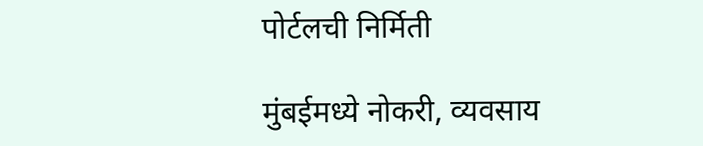पोर्टलची निर्मिती

मुंबईमध्ये नोकरी, व्यवसाय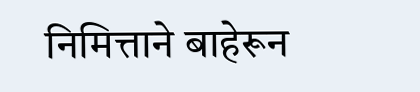निमित्ताने बाहेरून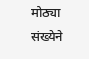मोठ्या संख्येने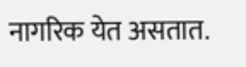नागरिक येत असतात.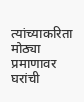त्यांच्याकरिता मोठ्या प्रमाणावर घरांची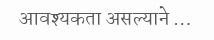आवश्यकता असल्याने …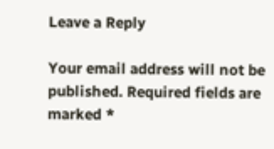Leave a Reply

Your email address will not be published. Required fields are marked *